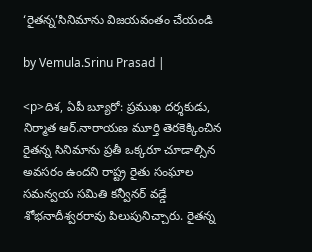‘రైతన్న’సినిమాను విజయవంతం చేయండి

by Vemula.Srinu Prasad |

<p>దిశ, ఏపీ బ్యూరో: ప్రముఖ దర్శకుడు, నిర్మాత ఆర్.నారాయణ మూర్తి తెరకెక్కించిన రైతన్న సినిమాను ప్రతీ ఒక్కరూ చూడాల్సిన అవసరం ఉందని రాష్ట్ర రైతు సంఘాల సమన్వయ సమితి కన్వీనర్ వడ్డే శోభనాదీశ్వరరావు పిలుపునిచ్చారు. రైతన్న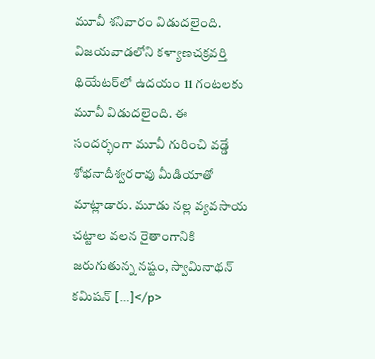మూవీ శనివారం విడుదలైంది. విజయవాడలోని కళ్యాణచక్రవర్తి థియేటర్‌లో ఉదయం 11 గంటలకు మూవీ విడుదలైంది. ఈ సందర్భంగా మూవీ గురించి వడ్డే శోభనాదీశ్వరరావు మీడియాతో మాట్లాడారు. మూడు నల్ల వ్యవసాయ చట్టాల వలన రైతాంగానికి జరుగుతున్న నష్టం, స్వామినాథన్ కమిషన్ […]</p>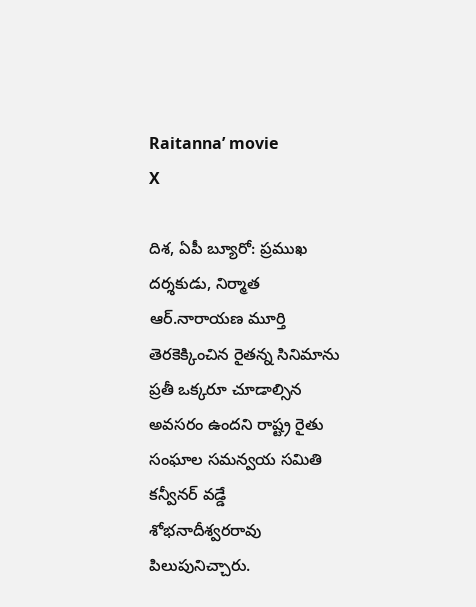Raitanna’ movie
X

దిశ, ఏపీ బ్యూరో: ప్రముఖ దర్శకుడు, నిర్మాత ఆర్.నారాయణ మూర్తి తెరకెక్కించిన రైతన్న సినిమాను ప్రతీ ఒక్కరూ చూడాల్సిన అవసరం ఉందని రాష్ట్ర రైతు సంఘాల సమన్వయ సమితి కన్వీనర్ వడ్డే శోభనాదీశ్వరరావు పిలుపునిచ్చారు.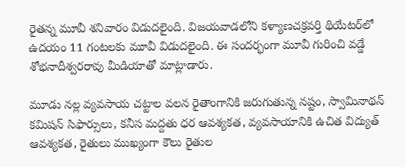రైతన్న మూవీ శనివారం విడుదలైంది. విజయవాడలోని కళ్యాణచక్రవర్తి థియేటర్‌లో ఉదయం 11 గంటలకు మూవీ విడుదలైంది. ఈ సందర్భంగా మూవీ గురించి వడ్డే శోభనాదీశ్వరరావు మీడియాతో మాట్లాడారు.

మూడు నల్ల వ్యవసాయ చట్టాల వలన రైతాంగానికి జరుగుతున్న నష్టం, స్వామినాథన్ కమిషన్ సిఫార్సులు, కనీస మద్దతు ధర ఆవశ్యకత, వ్యవసాయానికి ఉచిత విద్యుత్ ఆవశ్యకత, రైతులు ముఖ్యంగా కౌలు రైతుల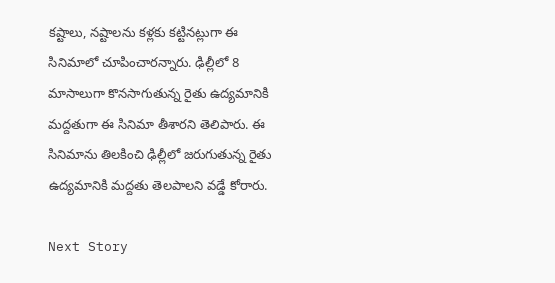కష్టాలు, నష్టాలను కళ్లకు కట్టినట్లుగా ఈ సినిమాలో చూపించారన్నారు. ఢిల్లీలో 8 మాసాలుగా కొనసాగుతున్న రైతు ఉద్యమానికి మద్దతుగా ఈ సినిమా తీశారని తెలిపారు. ఈ సినిమాను తిలకించి ఢిల్లీలో జరుగుతున్న రైతు ఉద్యమానికి మద్దతు తెలపాలని వడ్డే కోరారు.

Next Story